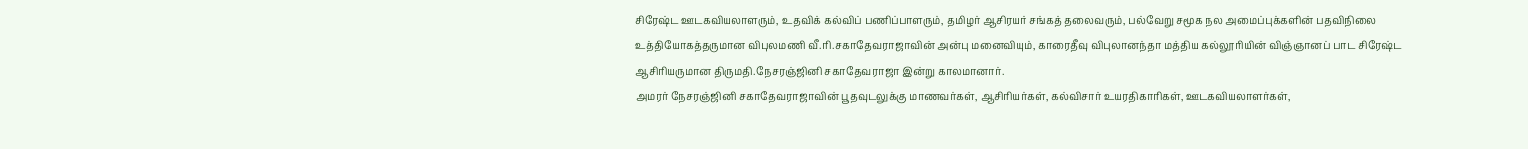சிரேஷ்ட ஊடகவியலாளரும், உதவிக் கல்விப் பணிப்பாளரும், தமிழர் ஆசிரயர் சங்கத் தலைவரும், பல்வேறு சமூக நல அமைப்புக்களின் பதவிநிலை உத்தியோகத்தருமான விபுலமணி வீ.ரி.சகாதேவராஜாவின் அன்பு மனைவியும், காரைதீவு விபுலானந்தா மத்திய கல்லூரியின் விஞ்ஞானப் பாட சிரேஷ்ட ஆசிரியருமான திருமதி.நேசரஞ்ஜினி சகாதேவராஜா இன்று காலமானார்.
அமரர் நேசரஞ்ஜினி சகாதேவராஜாவின் பூதவுடலுக்கு மாணவர்கள், ஆசிரியர்கள், கல்விசார் உயரதிகாரிகள், ஊடகவியலாளர்கள்,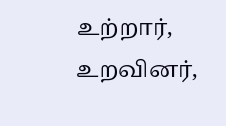உற்றார், உறவினர்,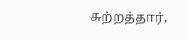சுற்றத்தார்,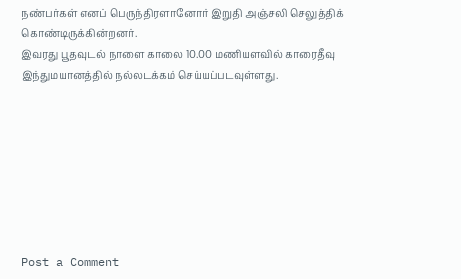நண்பர்கள் எனப் பெருந்திரளானோர் இறுதி அஞ்சலி செலுத்திக் கொண்டிருக்கின்றனர்.
இவரது பூதவுடல் நாளை காலை 10.00 மணியளவில் காரைதீவு இந்துமயானத்தில் நல்லடக்கம் செய்யப்படவுள்ளது.








Post a Comment